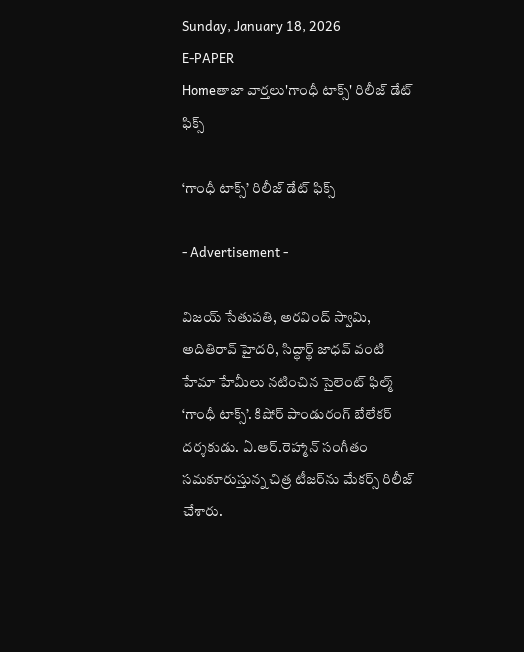Sunday, January 18, 2026
E-PAPER
Homeతాజా వార్తలు'గాంధీ టాక్స్‌' రిలీజ్‌ డేట్‌ ఫిక్స్‌

‘గాంధీ టాక్స్‌’ రిలీజ్‌ డేట్‌ ఫిక్స్‌

- Advertisement -

విజయ్ సేతుపతి, అరవింద్‌ స్వామి, అదితిరావ్‌ హైదరి, సిద్ధార్థ్‌ జాధవ్‌ వంటి హేమా హేమీలు నటించిన సైలెంట్‌ ఫిల్మ్‌ ‘గాంధీ టాక్స్‌’. కిషోర్‌ పాండురంగ్‌ బేలేకర్‌ దర్శకుడు. ఏ.ఆర్‌.రెహ్మాన్‌ సంగీతం సమకూరుస్తున్న చిత్ర టీజర్‌ను మేకర్స్‌ రిలీజ్‌ చేశారు.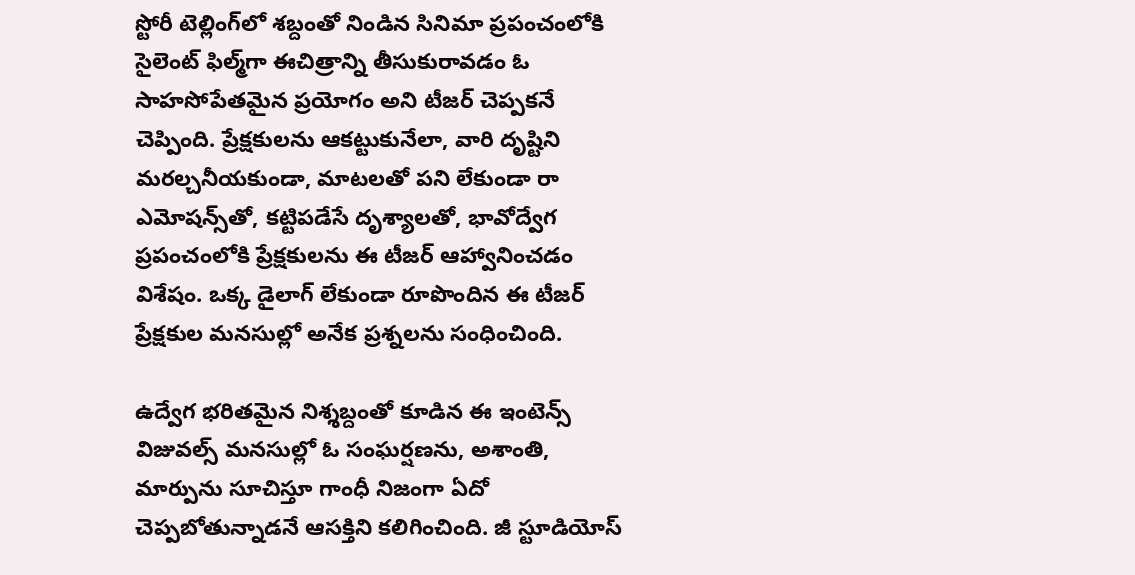స్టోరీ టెల్లింగ్‌లో శబ్దంతో నిండిన సినిమా ప్రపంచంలోకి సైలెంట్‌ ఫిల్మ్‌గా ఈచిత్రాన్ని తీసుకురావడం ఓ సాహసోపేతమైన ప్రయోగం అని టీజర్‌ చెప్పకనే చెప్పింది. ప్రేక్షకులను ఆకట్టుకునేలా, వారి దృష్టిని మరల్చనీయకుండా, మాటలతో పని లేకుండా రా ఎమోషన్స్‌తో, కట్టిపడేసే దృశ్యాలతో, భావోద్వేగ ప్రపంచంలోకి ప్రేక్షకులను ఈ టీజర్‌ ఆహ్వానించడం విశేషం. ఒక్క డైలాగ్‌ లేకుండా రూపొందిన ఈ టీజర్‌ ప్రేక్షకుల మనసుల్లో అనేక ప్రశ్నలను సంధించింది.

ఉద్వేగ భరితమైన నిశ్శబ్దంతో కూడిన ఈ ఇంటెన్స్‌ విజువల్స్‌ మనసుల్లో ఓ సంఘర్షణను, అశాంతి, మార్పును సూచిస్తూ గాంధీ నిజంగా ఏదో చెప్పబోతున్నాడనే ఆసక్తిని కలిగించింది. జీ స్టూడియోస్‌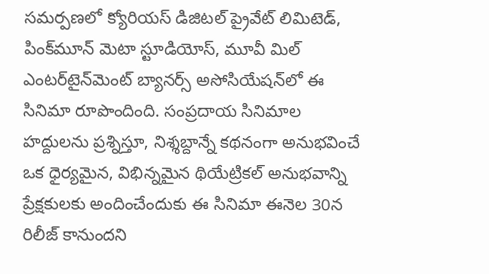సమర్పణలో క్యోరియస్‌ డిజిటల్‌ ప్రైవేట్‌ లిమిటెడ్‌, పింక్‌మూన్‌ మెటా స్టూడియోస్‌, మూవీ మిల్‌ ఎంటర్‌టైన్‌మెంట్‌ బ్యానర్స్‌ అసోసియేషన్‌లో ఈ సినిమా రూపొందింది. సంప్రదాయ సినిమాల హద్దులను ప్రశ్నిస్తూ, నిశ్శబ్దాన్నే కథనంగా అనుభవించే ఒక ధైర్యమైన, విభిన్నమైన థియేట్రికల్‌ అనుభవాన్ని ప్రేక్షకులకు అందించేందుకు ఈ సినిమా ఈనెల 30న రిలీజ్‌ కానుందని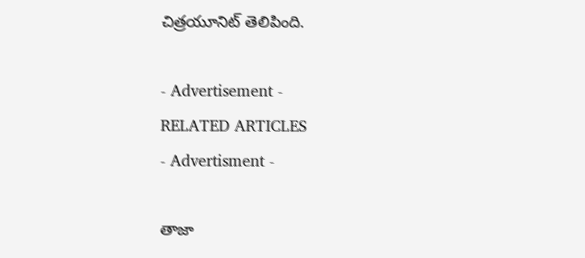చిత్రయూనిట్‌ తెలిపింది.

- Advertisement -
RELATED ARTICLES
- Advertisment -

తాజా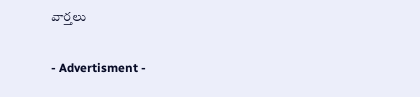వార్తలు

- Advertisment -